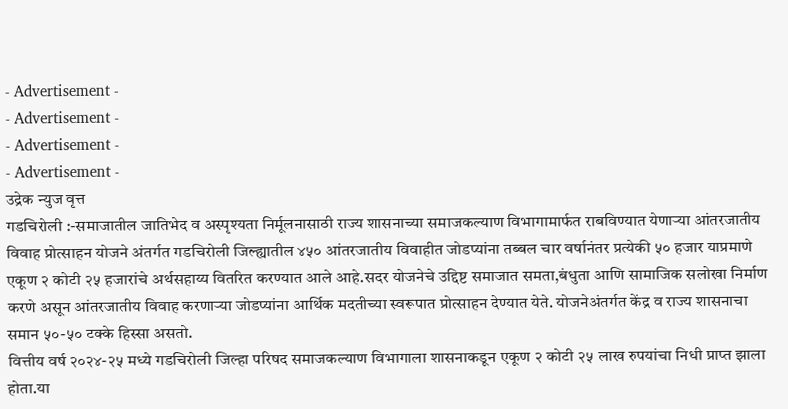- Advertisement -
- Advertisement -
- Advertisement -
- Advertisement -
उद्रेक न्युज वृत्त
गडचिरोली :-समाजातील जातिभेद व अस्पृश्यता निर्मूलनासाठी राज्य शासनाच्या समाजकल्याण विभागामार्फत राबविण्यात येणाऱ्या आंतरजातीय विवाह प्रोत्साहन योजने अंतर्गत गडचिरोली जिल्ह्यातील ४५० आंतरजातीय विवाहीत जोडप्यांना तब्बल चार वर्षानंतर प्रत्येकी ५० हजार याप्रमाणे एकूण २ कोटी २५ हजारांचे अर्थसहाय्य वितरित करण्यात आले आहे.सदर योजनेचे उद्दिष्ट समाजात समता,बंधुता आणि सामाजिक सलोखा निर्माण करणे असून आंतरजातीय विवाह करणाऱ्या जोडप्यांना आर्थिक मदतीच्या स्वरूपात प्रोत्साहन देण्यात येते. योजनेअंतर्गत केंद्र व राज्य शासनाचा समान ५०-५० टक्के हिस्सा असतो.
वित्तीय वर्ष २०२४-२५ मध्ये गडचिरोली जिल्हा परिषद समाजकल्याण विभागाला शासनाकडून एकूण २ कोटी २५ लाख रुपयांचा निधी प्राप्त झाला होता.या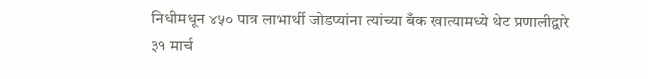निधीमधून ४५० पात्र लाभार्थी जोडप्यांना त्यांच्या बँक खात्यामध्ये थेट प्रणालीद्वारे ३१ मार्च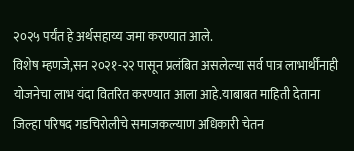२०२५ पर्यंत हे अर्थसहाय्य जमा करण्यात आले.
विशेष म्हणजे,सन २०२१-२२ पासून प्रलंबित असलेल्या सर्व पात्र लाभार्थींनाही योजनेचा लाभ यंदा वितरित करण्यात आला आहे.याबाबत माहिती देताना जिल्हा परिषद गडचिरोलीचे समाजकल्याण अधिकारी चेतन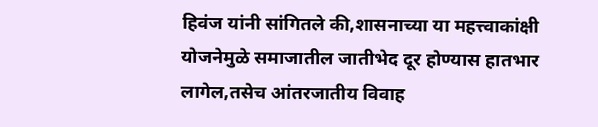हिवंज यांनी सांगितले की,शासनाच्या या महत्त्वाकांक्षी योजनेमुळे समाजातील जातीभेद दूर होण्यास हातभार लागेल,तसेच आंतरजातीय विवाह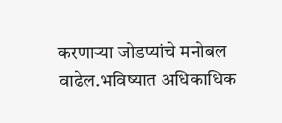करणाऱ्या जोडप्यांचे मनोबल वाढेल.भविष्यात अधिकाधिक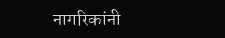नागरिकांनी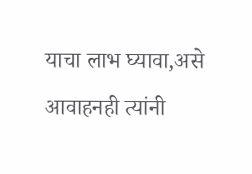याचा लाभ घ्यावा,असे आवाहनही त्यांनी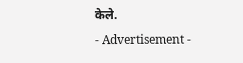केले.
- Advertisement -